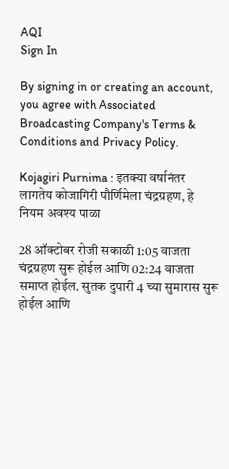AQI
Sign In

By signing in or creating an account, you agree with Associated Broadcasting Company's Terms & Conditions and Privacy Policy.

Kojagiri Purnima : इतक्या वर्षानंतर लागतेय कोजागिरी पौर्णिमेला चंद्रग्रहण, हे नियम अवश्य पाळा

28 ऑक्टोबर रोजी सकाळी 1:05 वाजता चंद्रग्रहण सुरू होईल आणि 02:24 वाजता समाप्त होईल. सुतक दुपारी 4 च्या सुमारास सुरू होईल आणि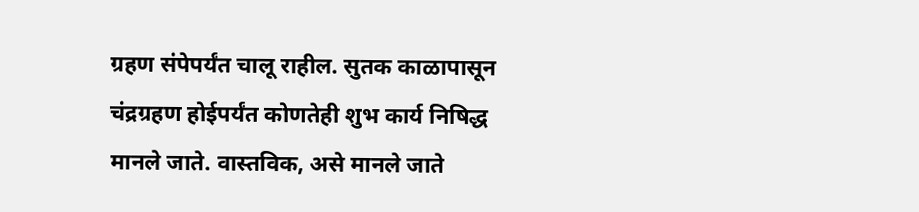ग्रहण संपेपर्यंत चालू राहील. सुतक काळापासून चंद्रग्रहण होईपर्यंत कोणतेही शुभ कार्य निषिद्ध मानले जाते. वास्तविक, असे मानले जाते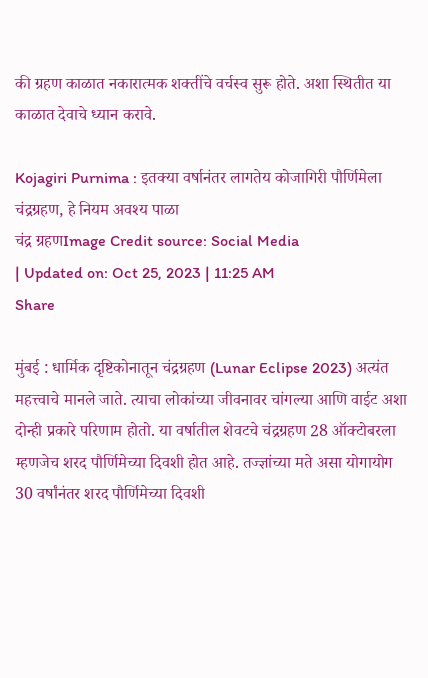की ग्रहण काळात नकारात्मक शक्तींचे वर्चस्व सुरू होते. अशा स्थितीत या काळात देवाचे ध्यान करावे.

Kojagiri Purnima : इतक्या वर्षानंतर लागतेय कोजागिरी पौर्णिमेला चंद्रग्रहण, हे नियम अवश्य पाळा
चंद्र ग्रहणImage Credit source: Social Media
| Updated on: Oct 25, 2023 | 11:25 AM
Share

मुंबई : धार्मिक दृष्टिकोनातून चंद्रग्रहण (Lunar Eclipse 2023) अत्यंत महत्त्वाचे मानले जाते. त्याचा लोकांच्या जीवनावर चांगल्या आणि वाईट अशा दोन्ही प्रकारे परिणाम होतो. या वर्षातील शेवटचे चंद्रग्रहण 28 ऑक्टोबरला म्हणजेच शरद पौर्णिमेच्या दिवशी होत आहे. तज्ज्ञांच्या मते असा योगायोग 30 वर्षांनंतर शरद पौर्णिमेच्या दिवशी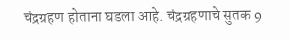चंद्रग्रहण होताना घडला आहे. चंद्रग्रहणाचे सुतक 9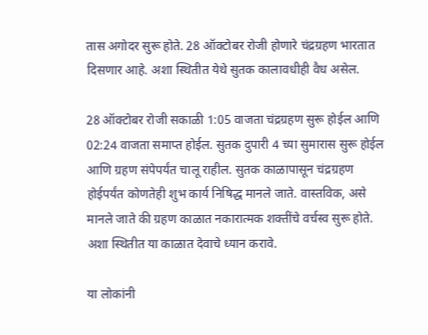तास अगोदर सुरू होते. 28 ऑक्टोबर रोजी होणारे चंद्रग्रहण भारतात दिसणार आहे. अशा स्थितीत येथे सुतक कालावधीही वैध असेल.

28 ऑक्टोबर रोजी सकाळी 1:05 वाजता चंद्रग्रहण सुरू होईल आणि 02:24 वाजता समाप्त होईल. सुतक दुपारी 4 च्या सुमारास सुरू होईल आणि ग्रहण संपेपर्यंत चालू राहील. सुतक काळापासून चंद्रग्रहण होईपर्यंत कोणतेही शुभ कार्य निषिद्ध मानले जाते. वास्तविक, असे मानले जाते की ग्रहण काळात नकारात्मक शक्तींचे वर्चस्व सुरू होते. अशा स्थितीत या काळात देवाचे ध्यान करावे.

या लोकांनी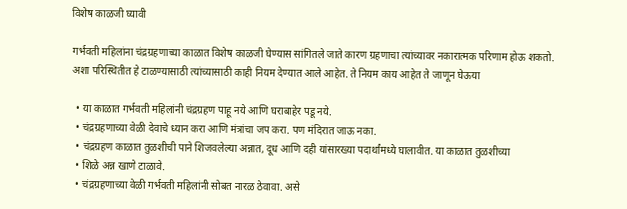विशेष काळजी घ्यावी

गर्भवती महिलांना चंद्रग्रहणाच्या काळात विशेष काळजी घेण्यास सांगितले जाते कारण ग्रहणाचा त्यांच्यावर नकारात्मक परिणाम होऊ शकतो. अशा परिस्थितीत हे टाळण्यासाठी त्यांच्यासाठी काही नियम देण्यात आले आहेत. ते नियम काय आहेत ते जाणून घेऊया

  • या काळात गर्भवती महिलांनी चंद्रग्रहण पाहू नये आणि घराबाहेर पडू नये.
  • चंद्रग्रहणाच्या वेळी देवाचे ध्यान करा आणि मंत्रांचा जप करा. पण मंदिरात जाऊ नका.
  • चंद्रग्रहण काळात तुळशीची पाने शिजवलेल्या अन्नात, दूध आणि दही यांसारख्या पदार्थांमध्ये घालावीत. या काळात तुळशीच्या
  • शिळे अन्न खाणे टाळावे.
  • चंद्रग्रहणाच्या वेळी गर्भवती महिलांनी सोबत नारळ ठेवावा. असे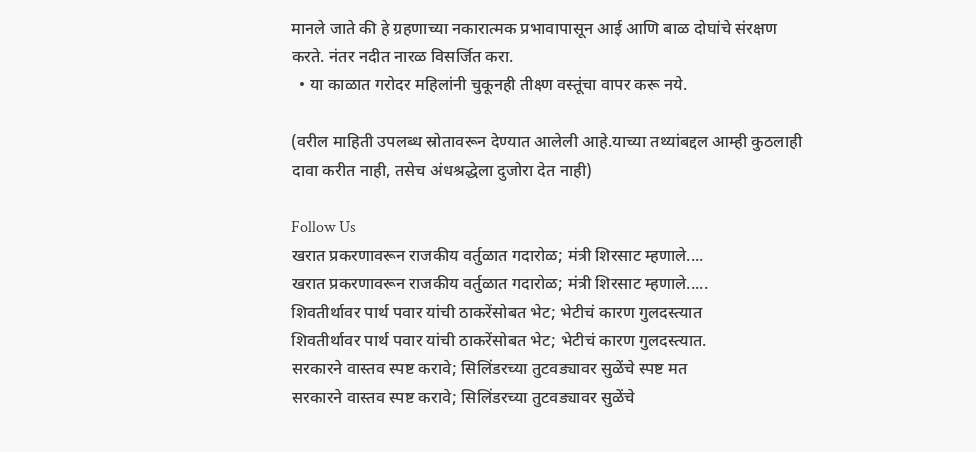मानले जाते की हे ग्रहणाच्या नकारात्मक प्रभावापासून आई आणि बाळ दोघांचे संरक्षण करते. नंतर नदीत नारळ विसर्जित करा.
  • या काळात गरोदर महिलांनी चुकूनही तीक्ष्ण वस्तूंचा वापर करू नये.

(वरील माहिती उपलब्ध स्रोतावरून देण्यात आलेली आहे.याच्या तथ्यांबद्दल आम्ही कुठलाही दावा करीत नाही, तसेच अंधश्रद्धेला दुजोरा देत नाही)

Follow Us
खरात प्रकरणावरून राजकीय वर्तुळात गदारोळ; मंत्री शिरसाट म्हणाले....
खरात प्रकरणावरून राजकीय वर्तुळात गदारोळ; मंत्री शिरसाट म्हणाले.....
शिवतीर्थावर पार्थ पवार यांची ठाकरेंसोबत भेट; भेटीचं कारण गुलदस्त्यात
शिवतीर्थावर पार्थ पवार यांची ठाकरेंसोबत भेट; भेटीचं कारण गुलदस्त्यात.
सरकारने वास्तव स्पष्ट करावे; सिलिंडरच्या तुटवड्यावर सुळेंचे स्पष्ट मत
सरकारने वास्तव स्पष्ट करावे; सिलिंडरच्या तुटवड्यावर सुळेंचे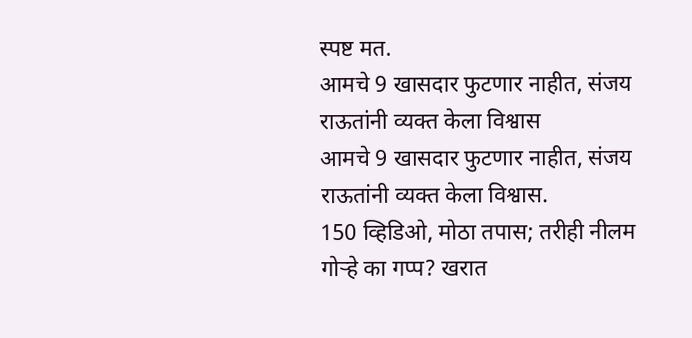स्पष्ट मत.
आमचे 9 खासदार फुटणार नाहीत, संजय राऊतांनी व्यक्त केला विश्वास
आमचे 9 खासदार फुटणार नाहीत, संजय राऊतांनी व्यक्त केला विश्वास.
150 व्हिडिओ, मोठा तपास; तरीही नीलम गोऱ्हे का गप्प? खरात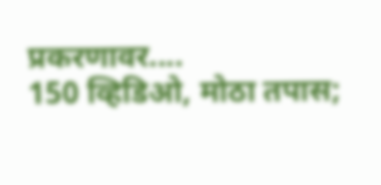प्रकरणावर....
150 व्हिडिओ, मोठा तपास;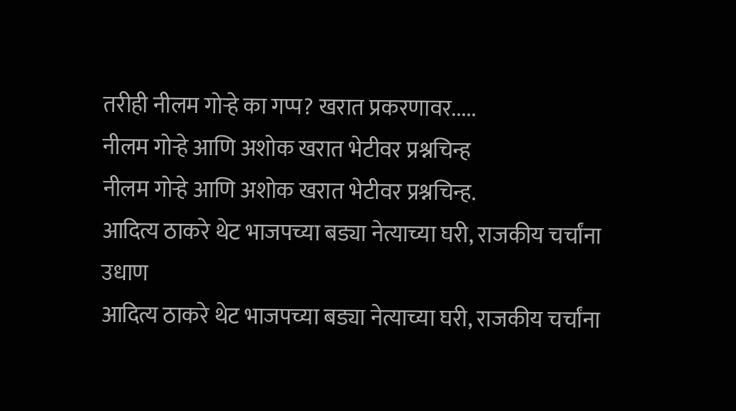तरीही नीलम गोऱ्हे का गप्प? खरात प्रकरणावर.....
नीलम गोऱ्हे आणि अशोक खरात भेटीवर प्रश्नचिन्ह
नीलम गोऱ्हे आणि अशोक खरात भेटीवर प्रश्नचिन्ह.
आदित्य ठाकरे थेट भाजपच्या बड्या नेत्याच्या घरी, राजकीय चर्चांना उधाण
आदित्य ठाकरे थेट भाजपच्या बड्या नेत्याच्या घरी, राजकीय चर्चांना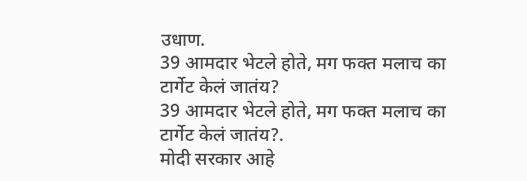उधाण.
39 आमदार भेटले होते, मग फक्त मलाच का टार्गेट केलं जातंय?
39 आमदार भेटले होते, मग फक्त मलाच का टार्गेट केलं जातंय?.
मोदी सरकार आहे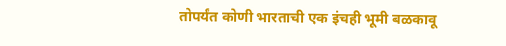तोपर्यंत कोणी भारताची एक इंचही भूमी बळकावू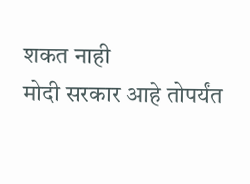शकत नाही
मोदी सरकार आहे तोपर्यंत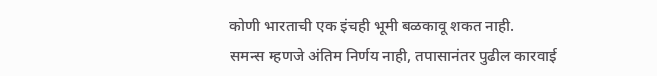कोणी भारताची एक इंचही भूमी बळकावू शकत नाही.
समन्स म्हणजे अंतिम निर्णय नाही, तपासानंतर पुढील कारवाई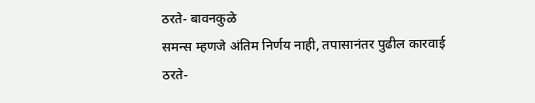ठरते- बावनकुळे
समन्स म्हणजे अंतिम निर्णय नाही, तपासानंतर पुढील कारवाई ठरते-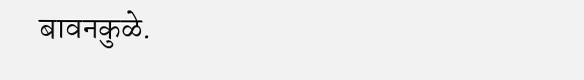बावनकुळे.